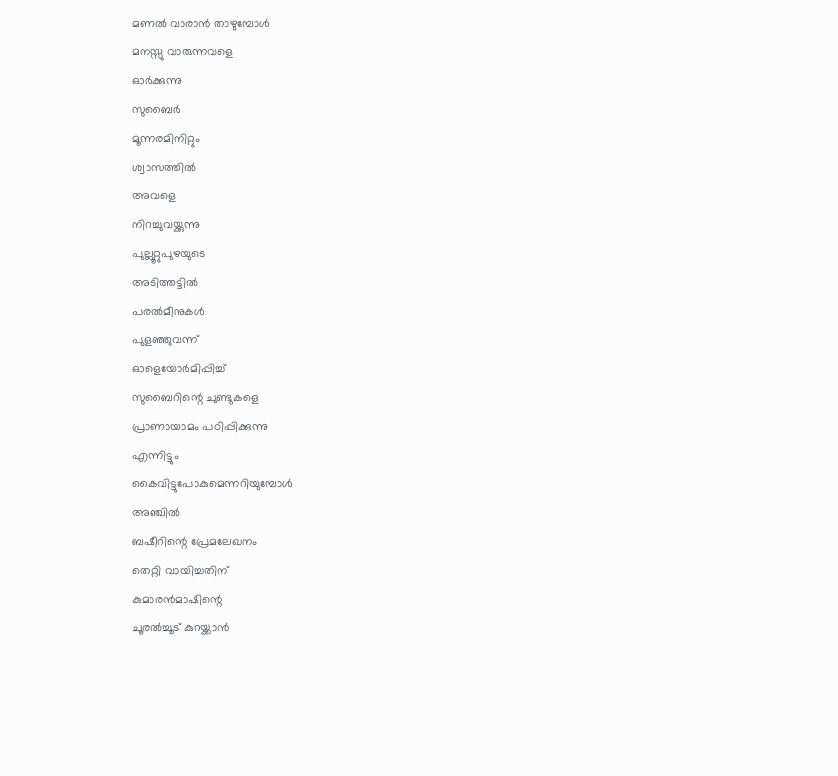മണൽ വാരാൻ താഴുമ്പോൾ
മനസ്സു വാരുന്നവളെ
ഓർക്കുന്നു
സുബൈർ
മൂന്നരമിനിറ്റും
ശ്വാസത്തിൽ
അവളെ
നിറച്ചുവയ്ക്കുന്നു
പുല്ലൂറ്റുപുഴയുടെ
അടിത്തട്ടിൽ
പരൽമീനുകൾ
പുളഞ്ഞുവന്ന്
ഓളെയോർമിപ്പിച്ച്
സുബൈറിന്റെ ചുണ്ടുകളെ
പ്രാണായാമം പഠിപ്പിക്കുന്നു
എന്നിട്ടും
കൈവിട്ടുപോകുമെന്നറിയുമ്പോൾ
അഞ്ചിൽ
ബഷീറിന്റെ പ്രേമലേഖനം
തെറ്റി വായിച്ചതിന്
കുമാരൻമാഷിന്റെ
ചൂരൽച്ചൂട് കുറയ്ക്കാൻ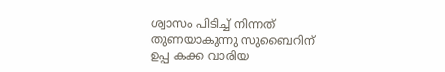ശ്വാസം പിടിച്ച് നിന്നത്
തുണയാകുന്നു സുബൈറിന്
ഉപ്പ കക്ക വാരിയ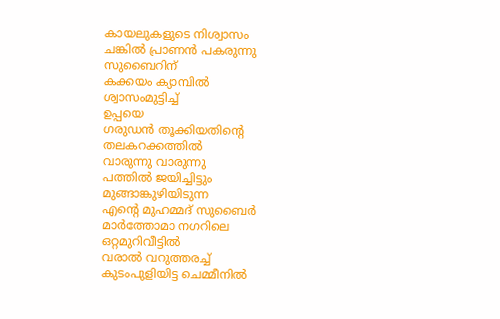കായലുകളുടെ നിശ്വാസം
ചങ്കിൽ പ്രാണൻ പകരുന്നു
സുബൈറിന്
കക്കയം ക്യാമ്പിൽ
ശ്വാസംമുട്ടിച്ച്
ഉപ്പയെ
ഗരുഡൻ തൂക്കിയതിന്റെ
തലകറക്കത്തിൽ
വാരുന്നു വാരുന്നു
പത്തിൽ ജയിച്ചിട്ടും
മുങ്ങാങ്കുഴിയിടുന്ന
എന്റെ മുഹമ്മദ് സുബൈർ
മാർത്തോമാ നഗറിലെ
ഒറ്റമുറിവീട്ടിൽ
വരാൽ വറുത്തരച്ച്
കുടംപുളിയിട്ട ചെമ്മീനിൽ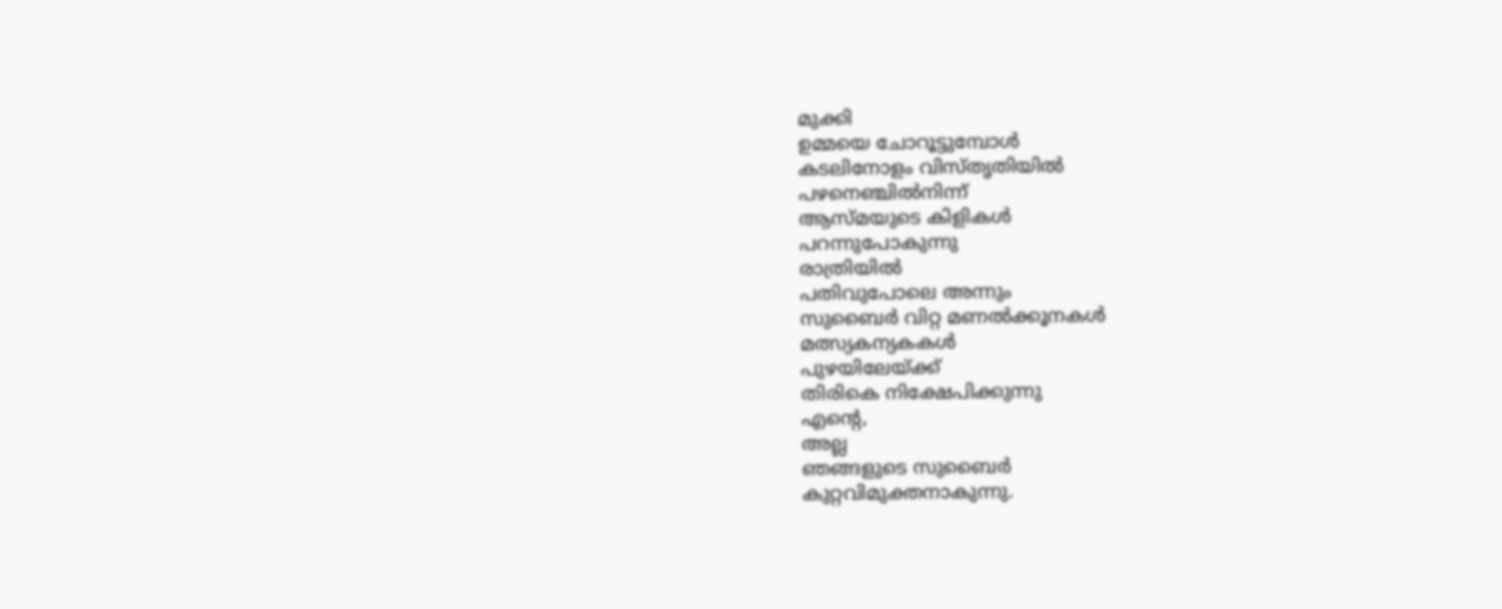മുക്കി
ഉമ്മയെ ചോറൂട്ടുമ്പോൾ
കടലിനോളം വിസ്തൃതിയിൽ
പഴനെഞ്ചിൽനിന്ന്
ആസ്മയുടെ കിളികൾ
പറന്നുപോകുന്നു
രാത്രിയിൽ
പതിവുപോലെ അന്നും
സുബൈർ വിറ്റ മണൽക്കൂനകൾ
മത്സ്യകന്യകകൾ
പുഴയിലേയ്ക്ക്
തിരികെ നിക്ഷേപിക്കുന്നു
എന്റെ,
അല്ല
ഞങ്ങളുടെ സുബൈർ
കുറ്റവിമുക്തനാകുന്നു.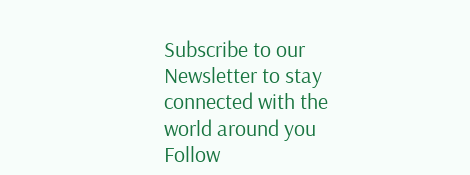Subscribe to our Newsletter to stay connected with the world around you
Follow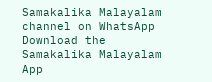Samakalika Malayalam channel on WhatsApp
Download the Samakalika Malayalam App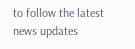to follow the latest news updates